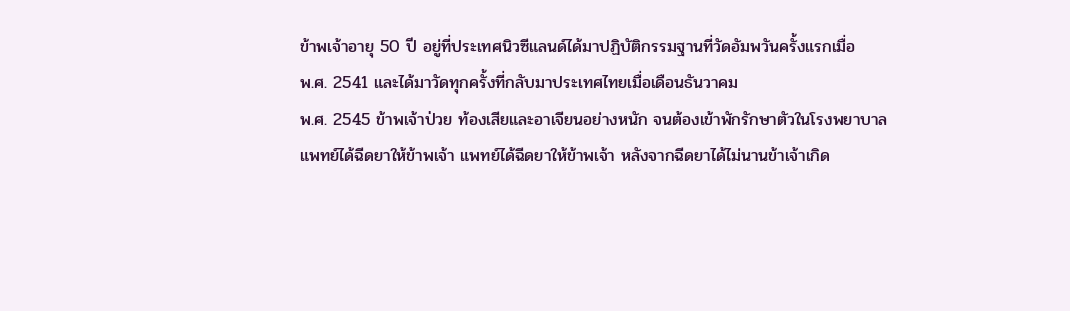ข้าพเจ้าอายุ 50 ปี อยู่ที่ประเทศนิวซีแลนด์ได้มาปฏิบัติกรรมฐานที่วัดอัมพวันครั้งแรกเมื่อ
พ.ศ. 2541 และได้มาวัดทุกครั้งที่กลับมาประเทศไทยเมื่อเดือนธันวาคม
พ.ศ. 2545 ข้าพเจ้าป่วย ท้องเสียและอาเจียนอย่างหนัก จนต้องเข้าพักรักษาตัวในโรงพยาบาล
แพทย์ได้ฉีดยาให้ข้าพเจ้า แพทย์ได้ฉีดยาให้ข้าพเจ้า หลังจากฉีดยาได้ไม่นานข้าเจ้าเกิด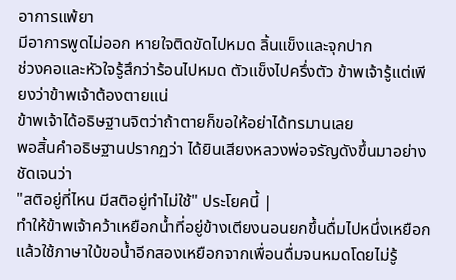อาการแพ้ยา
มีอาการพูดไม่ออก หายใจติดขัดไปหมด ลิ้นแข็งและจุกปาก
ช่วงคอและหัวใจรู้สึกว่าร้อนไปหมด ตัวแข็งไปครึ่งตัว ข้าพเจ้ารู้แต่เพียงว่าข้าพเจ้าต้องตายแน่
ข้าพเจ้าได้อธิษฐานจิตว่าถ้าตายก็ขอให้อย่าได้ทรมานเลย
พอสิ้นคำอธิษฐานปรากฏว่า ได้ยินเสียงหลวงพ่อจรัญดังขึ้นมาอย่างชัดเจนว่า
"สติอยู่ที่ไหน มีสติอยู่ทำไม่ใช้" ประโยคนี้ |
ทำให้ข้าพเจ้าคว้าเหยือกน้ำที่อยู่ข้างเตียงนอนยกขึ้นดื่มไปหนึ่งเหยือก
แล้วใช้ภาษาใบ้ขอน้ำอีกสองเหยือกจากเพื่อนดื่มจนหมดโดยไม่รู้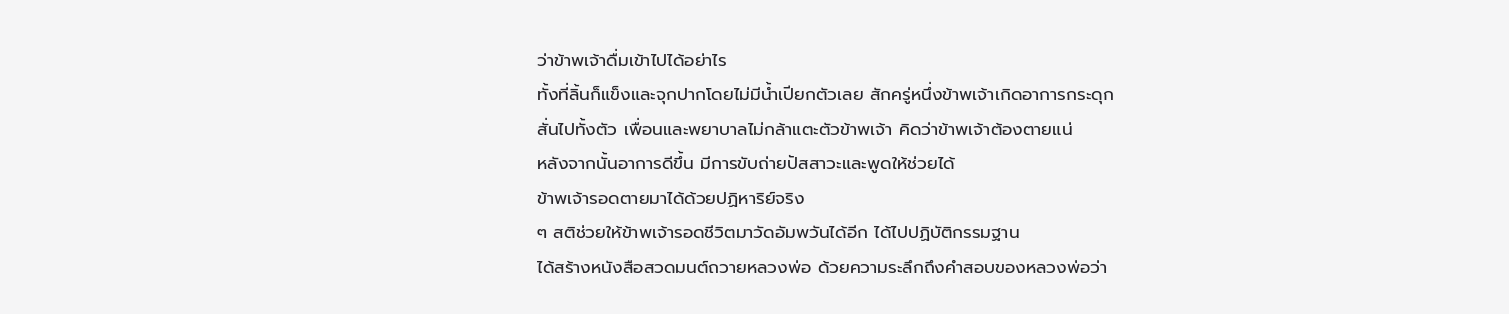ว่าข้าพเจ้าดื่มเข้าไปได้อย่าไร
ทั้งที่ลิ้นก็แข็งและจุกปากโดยไม่มีน้ำเปียกตัวเลย สักครู่หนึ่งข้าพเจ้าเกิดอาการกระดุก
สั่นไปทั้งตัว เพื่อนและพยาบาลไม่กล้าแตะตัวข้าพเจ้า คิดว่าข้าพเจ้าต้องตายแน่
หลังจากนั้นอาการดีขึ้น มีการขับถ่ายปัสสาวะและพูดให้ช่วยได้
ข้าพเจ้ารอดตายมาได้ด้วยปฏิหาริย์จริง
ๆ สติช่วยให้ข้าพเจ้ารอดชีวิตมาวัดอัมพวันได้อีก ได้ไปปฏิบัติกรรมฐาน
ได้สร้างหนังสือสวดมนต์ถวายหลวงพ่อ ด้วยความระลึกถึงคำสอบของหลวงพ่อว่า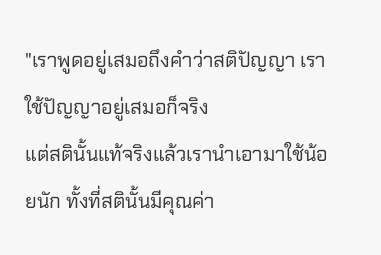"เราพูดอยู่เสมอถึงคำว่าสติปัญญา เราใช้ปัญญาอยู่เสมอก็จริง
แต่สตินั้นแท้จริงแล้วเรานำเอามาใช้น้อยนัก ทั้งที่สตินั้นมีคุณค่า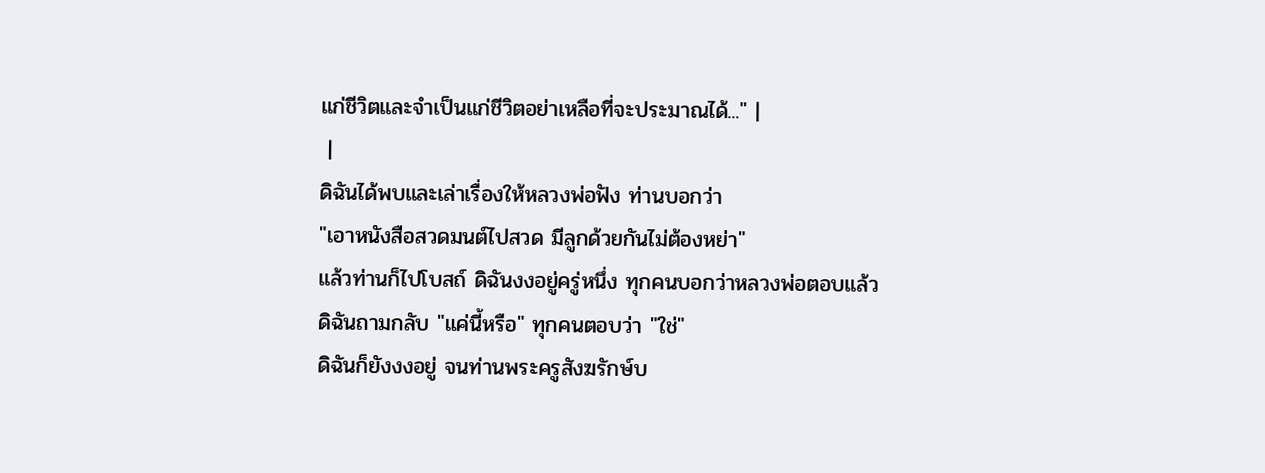แก่ชีวิตและจำเป็นแก่ชีวิตอย่าเหลือที่จะประมาณได้..." |
 |
ดิฉันได้พบและเล่าเรื่องให้หลวงพ่อฟัง ท่านบอกว่า
"เอาหนังสือสวดมนต์ไปสวด มีลูกด้วยกันไม่ต้องหย่า"
แล้วท่านก็ไปโบสถ์ ดิฉันงงอยู่ครู่หนึ่ง ทุกคนบอกว่าหลวงพ่อตอบแล้ว
ดิฉันถามกลับ "แค่นี้หรือ" ทุกคนตอบว่า "ใช่"
ดิฉันก็ยังงงอยู่ จนท่านพระครูสังฆรักษ์บ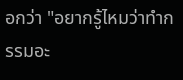อกว่า "อยากรู้ไหมว่าทำกรรมอะ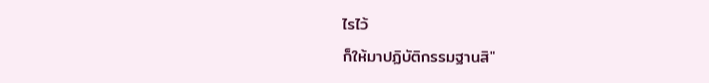ไรไว้
ก็ให้มาปฏิบัติกรรมฐานสิ"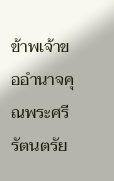ข้าพเจ้าขออำนาจคุณพระศรีรัตนตรัย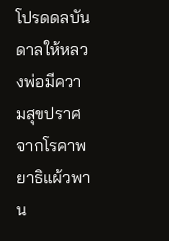โปรดดลบันดาลให้หลวงพ่อมีความสุขปราศจากโรคาพยาธิแผ้วพาน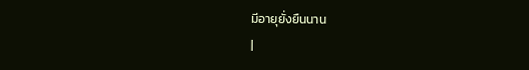มีอายุยั่งยืนนาน
|